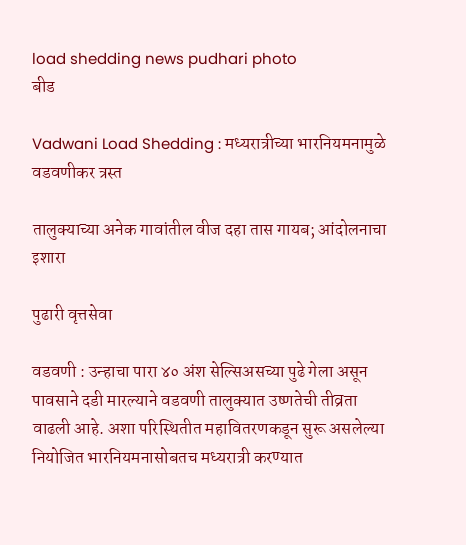load shedding news pudhari photo
बीड

Vadwani Load Shedding : मध्यरात्रीच्‍या भारनियमनामुळे वडवणीकर त्रस्‍त

तालुक्याच्या अनेक गावांतील वीज दहा तास गायब; आंदोलनाचा इशारा

पुढारी वृत्तसेवा

वडवणी : उन्हाचा पारा ४० अंश सेल्सिअसच्या पुढे गेला असून पावसाने दडी मारल्याने वडवणी तालुक्यात उष्णतेची तीव्रता वाढली आहे. अशा परिस्थितीत महावितरणकडून सुरू असलेल्या नियोजित भारनियमनासोबतच मध्यरात्री करण्यात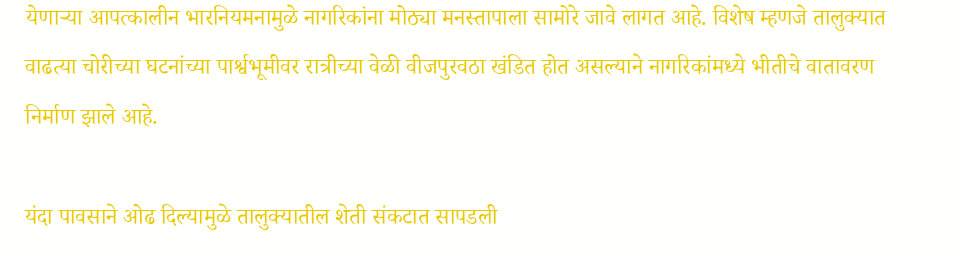येणाऱ्या आपत्कालीन भारनियमनामुळे नागरिकांना मोठ्या मनस्तापाला सामोरे जावे लागत आहे. विशेष म्हणजे तालुक्यात वाढत्या चोरीच्या घटनांच्या पार्श्वभूमीवर रात्रीच्या वेळी वीजपुरवठा खंडित होत असल्याने नागरिकांमध्ये भीतीचे वातावरण निर्माण झाले आहे.

यंदा पावसाने ओढ दिल्यामुळे तालुक्यातील शेती संकटात सापडली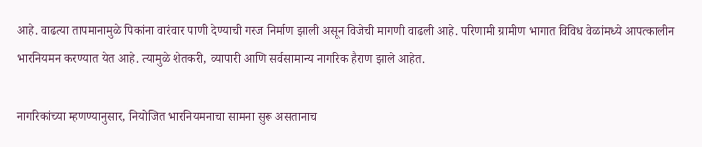आहे. वाढत्या तापमानामुळे पिकांना वारंवार पाणी देण्याची गरज निर्माण झाली असून विजेची मागणी वाढली आहे. परिणामी ग्रामीण भागात विविध वेळांमध्ये आपत्कालीन भारनियमन करण्यात येत आहे. त्यामुळे शेतकरी, व्यापारी आणि सर्वसामान्य नागरिक हैराण झाले आहेत.

नागरिकांच्या म्हणण्यानुसार, नियोजित भारनियमनाचा सामना सुरू असतानाच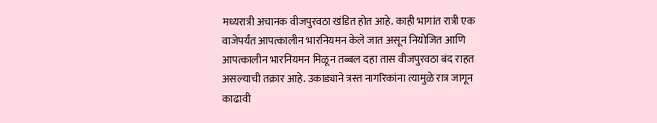मध्यरात्री अचानक वीजपुरवठा खंडित होत आहे. काही भागांत रात्री एक वाजेपर्यंत आपत्कालीन भारनियमन केले जात असून नियोजित आणि आपत्कालीन भारनियमन मिळून तब्बल दहा तास वीजपुरवठा बंद राहत असल्याची तक्रार आहे. उकाड्याने त्रस्त नागरिकांना त्यामुळे रात्र जागून काढावी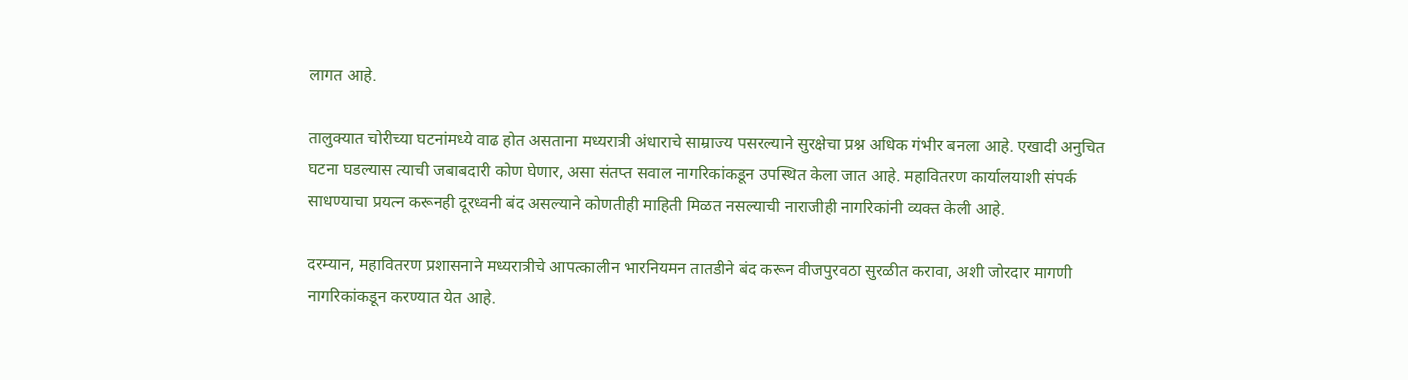लागत आहे.

तालुक्यात चोरीच्या घटनांमध्ये वाढ होत असताना मध्यरात्री अंधाराचे साम्राज्य पसरल्याने सुरक्षेचा प्रश्न अधिक गंभीर बनला आहे. एखादी अनुचित घटना घडल्यास त्याची जबाबदारी कोण घेणार, असा संतप्त सवाल नागरिकांकडून उपस्थित केला जात आहे. महावितरण कार्यालयाशी संपर्क साधण्याचा प्रयत्न करूनही दूरध्वनी बंद असल्याने कोणतीही माहिती मिळत नसल्याची नाराजीही नागरिकांनी व्यक्त केली आहे.

दरम्यान, महावितरण प्रशासनाने मध्यरात्रीचे आपत्कालीन भारनियमन तातडीने बंद करून वीजपुरवठा सुरळीत करावा, अशी जोरदार मागणी नागरिकांकडून करण्यात येत आहे.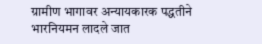ग्रामीण भागावर अन्यायकारक पद्धतीने भारनियमन लादले जात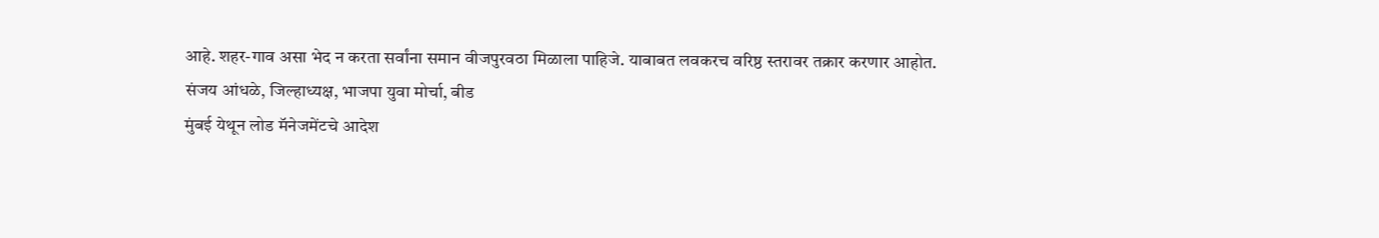आहे. शहर-गाव असा भेद न करता सर्वांना समान वीजपुरवठा मिळाला पाहिजे. याबाबत लवकरच वरिष्ठ स्तरावर तक्रार करणार आहोत.
संजय आंधळे, जिल्हाध्यक्ष, भाजपा युवा मोर्चा, बीड
मुंबई येथून लोड मॅनेजमेंटचे आदेश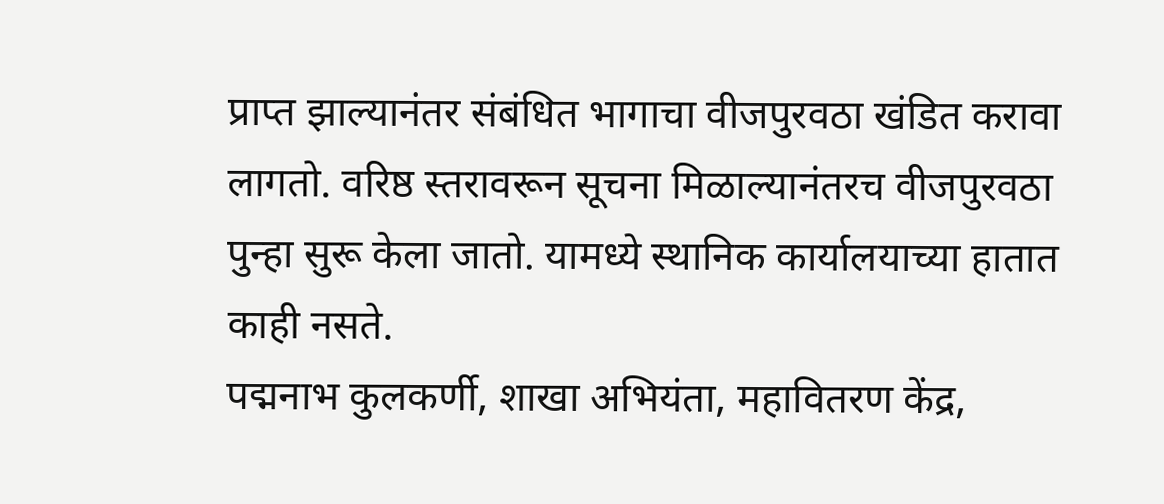प्राप्त झाल्यानंतर संबंधित भागाचा वीजपुरवठा खंडित करावा लागतो. वरिष्ठ स्तरावरून सूचना मिळाल्यानंतरच वीजपुरवठा पुन्हा सुरू केला जातो. यामध्ये स्थानिक कार्यालयाच्या हातात काही नसते.
पद्मनाभ कुलकर्णी, शाखा अभियंता, महावितरण केंद्र,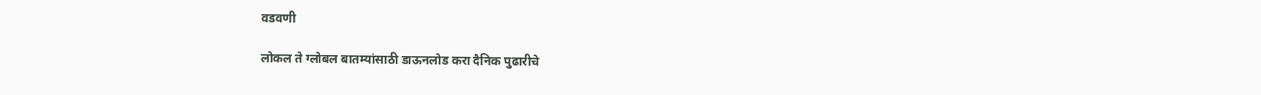वडवणी

लोकल ते ग्लोबल बातम्यांसाठी डाऊनलोड करा दैनिक पुढारीचे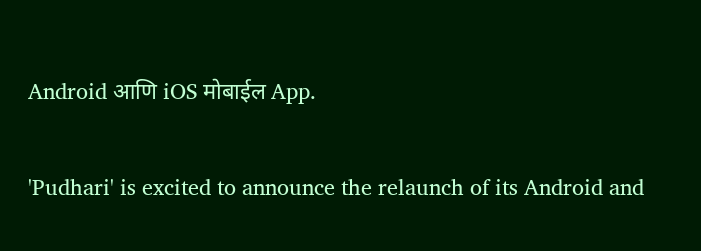Android आणि iOS मोबाईल App.

'Pudhari' is excited to announce the relaunch of its Android and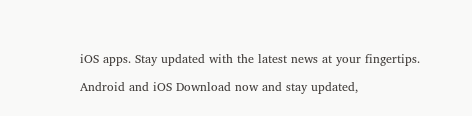iOS apps. Stay updated with the latest news at your fingertips.

Android and iOS Download now and stay updated,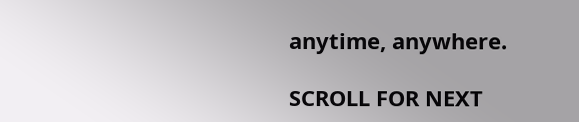anytime, anywhere.

SCROLL FOR NEXT